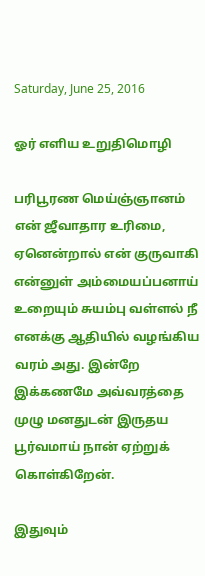Saturday, June 25, 2016

ஓர் எளிய உறுதிமொழி

பரிபூரண மெய்ஞ்ஞானம் என் ஜீவாதார உரிமை, ஏனென்றால் என் குருவாகி என்னுள் அம்மையப்பனாய் உறையும் சுயம்பு வள்ளல் நீ எனக்கு ஆதியில் வழங்கிய வரம் அது. இன்றே இக்கணமே அவ்வரத்தை முழு மனதுடன் இருதய பூர்வமாய் நான் ஏற்றுக் கொள்கிறேன்.

இதுவும்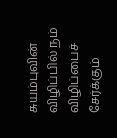சுயம்புவின் விழிப்பில் நம் விழிப்பைச் சேர்க்கும்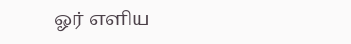ஓர் எளிய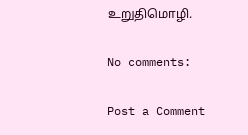உறுதிமொழி.

No comments:

Post a Comment